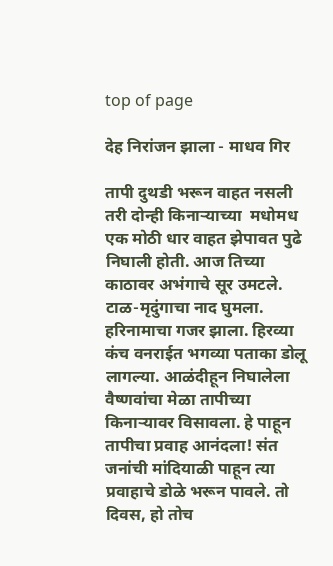top of page

देह निरांजन झाला - माधव गिर

तापी दुथडी भरून वाहत नसली तरी दोन्ही किनाऱ्याच्या  मधोमध एक मोठी धार वाहत झेपावत पुढे निघाली होती. आज तिच्या काठावर अभंगाचे सूर उमटले. टाळ-मृदुंगाचा नाद घुमला. हरिनामाचा गजर झाला. हिरव्या कंच वनराईत भगव्या पताका डोलू लागल्या. आळंदीहून निघालेला वैष्णवांचा मेळा तापीच्या किनाऱ्यावर विसावला. हे पाहून तापीचा प्रवाह आनंदला! संत जनांची मांदियाळी पाहून त्या प्रवाहाचे डोळे भरून पावले. तो दिवस, हो तोच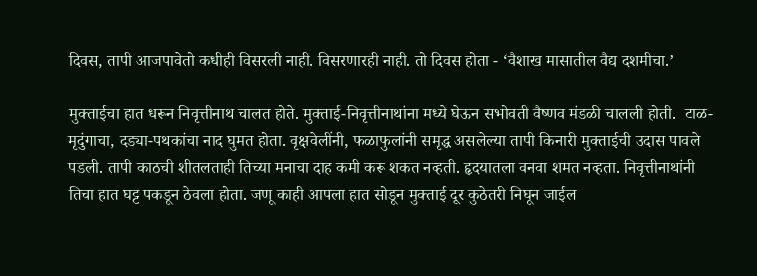दिवस, तापी आजपावेतो कधीही विसरली नाही. विसरणारही नाही. तो दिवस होता - ‘वैशाख मासातील वैद्य दशमीचा.’

मुक्ताईचा हात धरून निवृत्तीनाथ चालत होते. मुक्ताई-निवृत्तीनाथांना मध्ये घेऊन सभोवती वैष्णव मंडळी चालली होती.  टाळ-मृदुंगाचा, दड्या-पथकांचा नाद घुमत होता. वृक्षवेलींनी, फळाफुलांनी समृद्ध असलेल्या तापी किनारी मुक्ताईची उदास पावले पडली. तापी काठची शीतलताही तिच्या मनाचा दाह कमी करू शकत नव्हती. हृदयातला वनवा शमत नव्हता. निवृत्तीनाथांनी तिचा हात घट्ट पकडून ठेवला होता. जणू काही आपला हात सोडून मुक्ताई दूर कुठेतरी निघून जाईल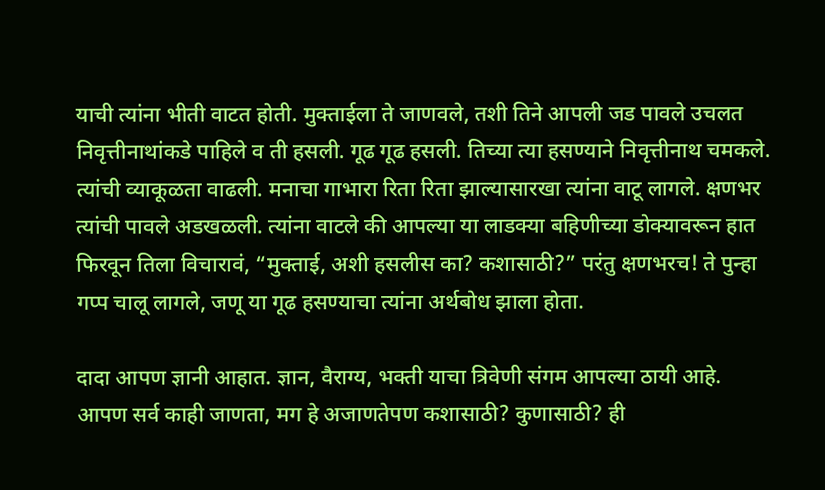याची त्यांना भीती वाटत होती. मुक्ताईला ते जाणवले, तशी तिने आपली जड पावले उचलत निवृत्तीनाथांकडे पाहिले व ती हसली. गूढ गूढ हसली. तिच्या त्या हसण्याने निवृत्तीनाथ चमकले. त्यांची व्याकूळता वाढली. मनाचा गाभारा रिता रिता झाल्यासारखा त्यांना वाटू लागले. क्षणभर त्यांची पावले अडखळली. त्यांना वाटले की आपल्या या लाडक्या बहिणीच्या डोक्यावरून हात फिरवून तिला विचारावं, “मुक्ताई, अशी हसलीस का? कशासाठी?” परंतु क्षणभरच! ते पुन्हा गप्प चालू लागले, जणू या गूढ हसण्याचा त्यांना अर्थबोध झाला होता.

दादा आपण ज्ञानी आहात. ज्ञान, वैराग्य, भक्ती याचा त्रिवेणी संगम आपल्या ठायी आहे. आपण सर्व काही जाणता, मग हे अजाणतेपण कशासाठी? कुणासाठी? ही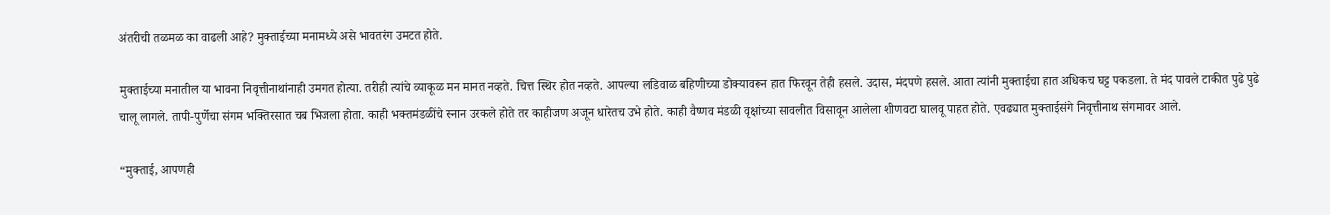अंतरीची तळमळ का वाढली आहे? मुक्ताईच्या मनामध्ये असे भावतरंग उमटत होते.

मुक्ताईच्या मनातील या भावना निवृत्तीनाथांनाही उमगत होत्या. तरीही त्यांचे व्याकूळ मन मानत नव्हते. चित्त स्थिर होत नव्हते. आपल्या लडिवाळ बहिणीच्या डोक्यावरून हात फिरवून तेही हसले. उदास, मंदपणे हसले. आता त्यांनी मुक्ताईचा हात अधिकच घट्ट पकडला. ते मंद पावले टाकीत पुढे पुढे चालू लागले. तापी-पुर्णेचा संगम भक्तिरसात चब भिजला होता. काही भक्तमंडळींचे स्नान उरकले होते तर काहीजण अजून धारेतच उभे होते. काही वैष्णव मंडळी वृक्षांच्या सावलीत विसावून आलेला शीणवटा घालवू पाहत होते. एवढ्यात मुक्ताईसंगे निवृत्तीनाथ संगमावर आले.

“मुक्ताई, आपणही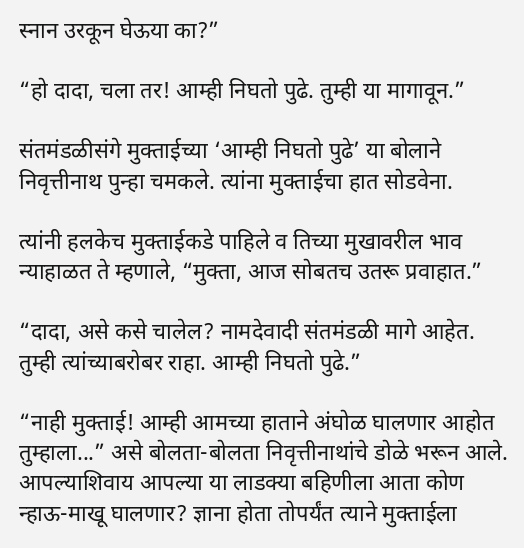स्नान उरकून घेऊया का?”

“हो दादा, चला तर! आम्ही निघतो पुढे. तुम्ही या मागावून.”

संतमंडळीसंगे मुक्ताईच्या ‘आम्ही निघतो पुढे‌’ या बोलाने निवृत्तीनाथ पुन्हा चमकले. त्यांना मुक्ताईचा हात सोडवेना.

त्यांनी हलकेच मुक्ताईकडे पाहिले व तिच्या मुखावरील भाव न्याहाळत ते म्हणाले, “मुक्ता, आज सोबतच उतरू प्रवाहात.”

“दादा, असे कसे चालेल? नामदेवादी संतमंडळी मागे आहेत. तुम्ही त्यांच्याबरोबर राहा. आम्ही निघतो पुढे.”

“नाही मुक्ताई! आम्ही आमच्या हाताने अंघोळ घालणार आहोत तुम्हाला...” असे बोलता-बोलता निवृत्तीनाथांचे डोळे भरून आले. आपल्याशिवाय आपल्या या लाडक्या बहिणीला आता कोण न्हाऊ-माखू घालणार? ज्ञाना होता तोपर्यंत त्याने मुक्ताईला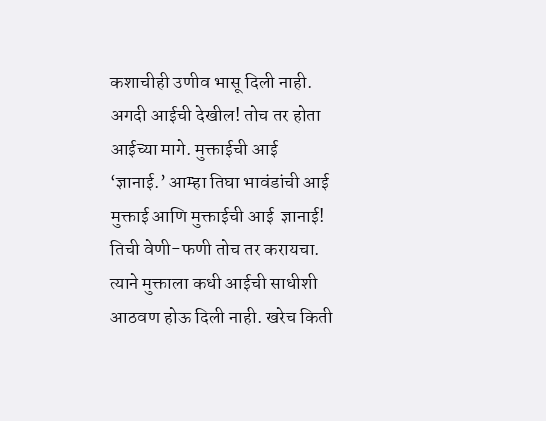कशाचीही उणीव भासू दिली नाही. अगदी आईची देखील! तोच तर होता आईच्या मागे. मुक्ताईची आई ‘ज्ञानाई.’ आम्हा तिघा भावंडांची आई मुक्ताई आणि मुक्ताईची आई  ज्ञानाई!  तिची वेणी-फणी तोच तर करायचा. त्याने मुक्ताला कधी आईची साधीशी आठवण होऊ दिली नाही. खरेच किती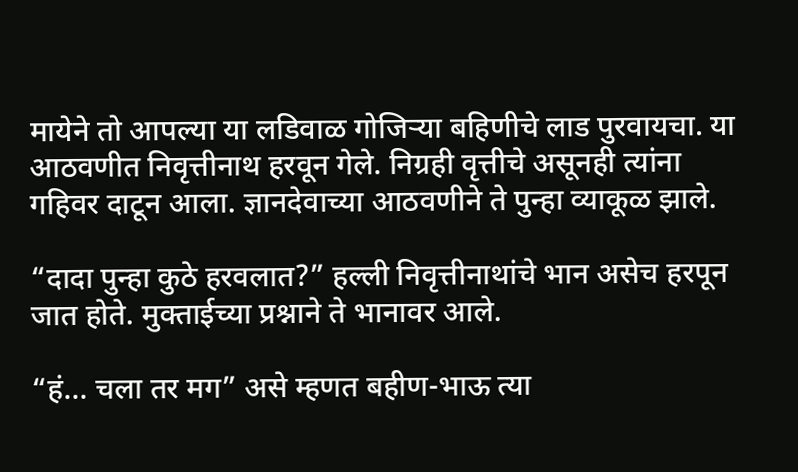मायेने तो आपल्या या लडिवाळ गोजिऱ्या बहिणीचे लाड पुरवायचा. या आठवणीत निवृत्तीनाथ हरवून गेले. निग्रही वृत्तीचे असूनही त्यांना गहिवर दाटून आला. ज्ञानदेवाच्या आठवणीने ते पुन्हा व्याकूळ झाले.

“दादा पुन्हा कुठे हरवलात?” हल्ली निवृत्तीनाथांचे भान असेच हरपून जात होते. मुक्ताईच्या प्रश्नाने ते भानावर आले.

“हं... चला तर मग” असे म्हणत बहीण-भाऊ त्या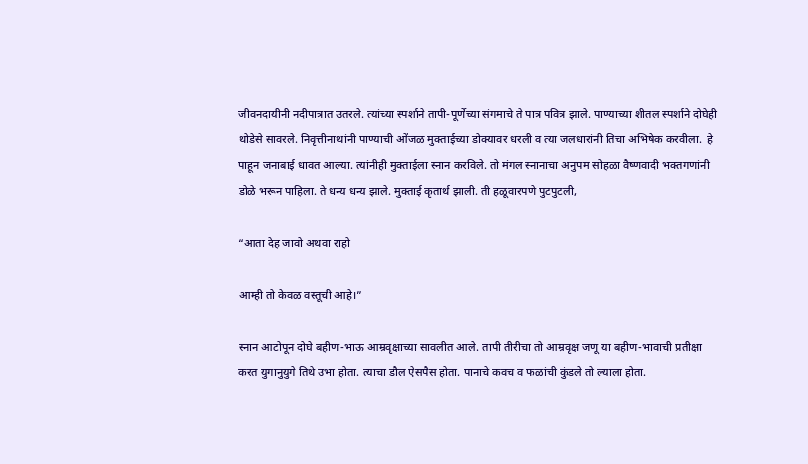जीवनदायीनी नदीपात्रात उतरले. त्यांच्या स्पर्शाने तापी-पूर्णेच्या संगमाचे ते पात्र पवित्र झाले. पाण्याच्या शीतल स्पर्शाने दोघेही थोडेसे सावरले. निवृत्तीनाथांनी पाण्याची ओंजळ मुक्ताईच्या डोक्यावर धरली व त्या जलधारांनी तिचा अभिषेक करवीला.  हे पाहून जनाबाई धावत आल्या. त्यांनीही मुक्ताईला स्नान करविले. तो मंगल स्नानाचा अनुपम सोहळा वैष्णवादी भक्तगणांनी डोळे भरून पाहिला. ते धन्य धन्य झाले. मुक्ताई कृतार्थ झाली. ती हळूवारपणे पुटपुटली,

“आता देह जावो अथवा राहो

आम्ही तो केवळ वस्तूची आहे।”

स्नान आटोपून दोघे बहीण-भाऊ आम्रवृक्षाच्या सावलीत आले. तापी तीरीचा तो आम्रवृक्ष जणू या बहीण-भावाची प्रतीक्षा करत युगानुयुगे तिथे उभा होता. त्याचा डौल ऐसपैस होता. पानाचे कवच व फळांची कुंडले तो ल्याला होता.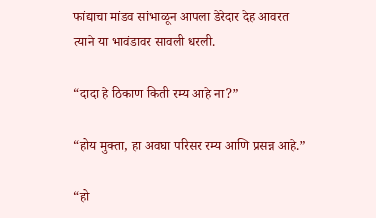फांद्याचा मांडव सांभाळून आपला डेरेदार देह आवरत त्याने या भावंडावर सावली धरली.

“दादा हे ठिकाण किती रम्य आहे ना?”

“होय मुक्ता, हा अवघा परिसर रम्य आणि प्रसन्न आहे.”

“हो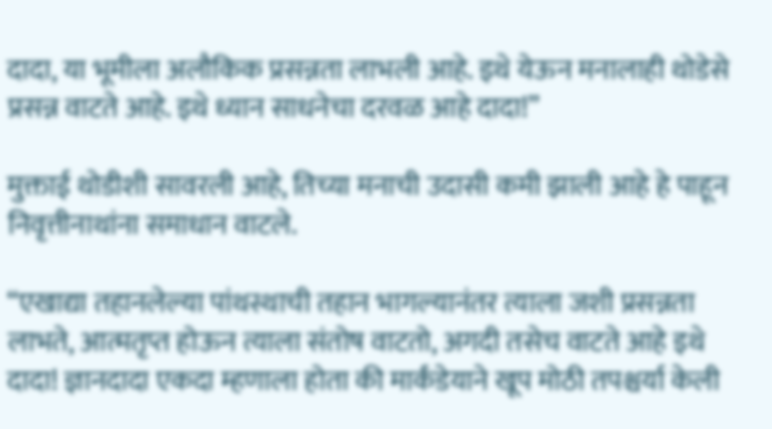दादा, या भूमीला अलौकिक प्रसन्नता लाभली आहे. इथे येऊन मनालाही थोडेसे प्रसन्न वाटते आहे. इथे ध्यान साधनेचा दरवळ आहे दादा!”

मुक्ताई थोडीशी सावरली आहे, तिच्या मनाची उदासी कमी झाली आहे हे पाहून निवृत्तीनाथांना समाधान वाटले.

“एखाद्या तहानलेल्या पांथस्थाची तहान भागल्यानंतर त्याला जशी प्रसन्नता लाभते, आत्मतृप्त होऊन त्याला संतोष वाटतो, अगदी तसेच वाटते आहे इथे दादा! ज्ञानदादा एकदा म्हणाला होता की मार्कंडेयाने खूप मोठी तपश्चर्या केली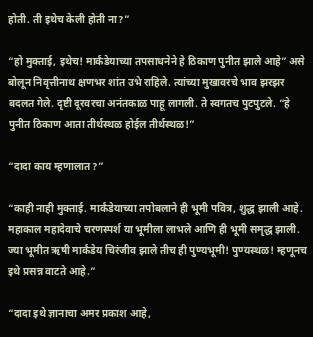होती. ती इथेच केली होती ना?”

“हो मुक्ताई, इथेच! मार्कंडेयाच्या तपसाधनेने हे ठिकाण पुनीत झाले आहे” असे बोलून निवृत्तीनाथ क्षणभर शांत उभे राहिले. त्यांच्या मुखावरचे भाव झरझर बदलत गेले. दृष्टी दूरवरचा अनंतकाळ पाहू लागली. ते स्वगतच पुटपुटले. “हे पुनीत ठिकाण आता तीर्थस्थळ होईल तीर्थस्थळ!”

“दादा काय म्हणालात?”

“काही नाही मुक्ताई. मार्कंडेयाच्या तपोबलाने ही भूमी पवित्र, शुद्ध झाली आहे. महाकाल महादेवाचे चरणस्पर्श या भूमीला लाभले आणि ही भूमी समृद्ध झाली. ज्या भूमीत ऋषी मार्कंडेय चिरंजीव झाले तीच ही पुण्यभूमी! पुण्यस्थळ! म्हणूनच इथे प्रसन्न वाटते आहे.”

“दादा इथे ज्ञानाचा अमर प्रकाश आहे,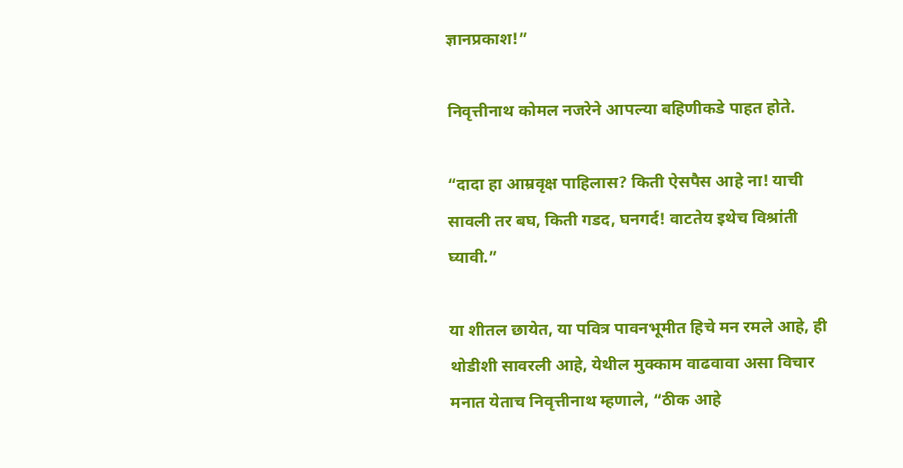ज्ञानप्रकाश!”

निवृत्तीनाथ कोमल नजरेने आपल्या बहिणीकडे पाहत होते.

“दादा हा आम्रवृक्ष पाहिलास? किती ऐसपैस आहे ना! याची सावली तर बघ, किती गडद, घनगर्द! वाटतेय इथेच विश्रांती घ्यावी.”

या शीतल छायेत, या पवित्र पावनभूमीत हिचे मन रमले आहे, ही थोडीशी सावरली आहे, येथील मुक्काम वाढवावा असा विचार मनात येताच निवृत्तीनाथ म्हणाले, “ठीक आहे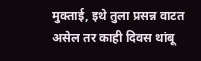मुक्ताई, इथे तुला प्रसन्न वाटत असेल तर काही दिवस थांबू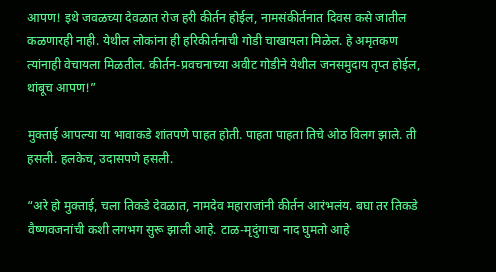आपण! इथे जवळच्या देवळात रोज हरी कीर्तन होईल, नामसंकीर्तनात दिवस कसे जातील कळणारही नाही. येथील लोकांना ही हरिकीर्तनाची गोडी चाखायला मिळेल. हे अमृतकण त्यांनाही वेचायला मिळतील. कीर्तन-प्रवचनाच्या अवीट गोडीने येथील जनसमुदाय तृप्त होईल, थांबूच आपण!”

मुक्ताई आपल्या या भावाकडे शांतपणे पाहत होती. पाहता पाहता तिचे ओठ विलग झाले. ती हसली. हलकेच, उदासपणे हसली.

“अरे हो मुक्ताई, चला तिकडे देवळात, नामदेव महाराजांनी कीर्तन आरंभलंय. बघा तर तिकडे वैष्णवजनांची कशी लगभग सुरू झाली आहे. टाळ-मृदुंगाचा नाद घुमतो आहे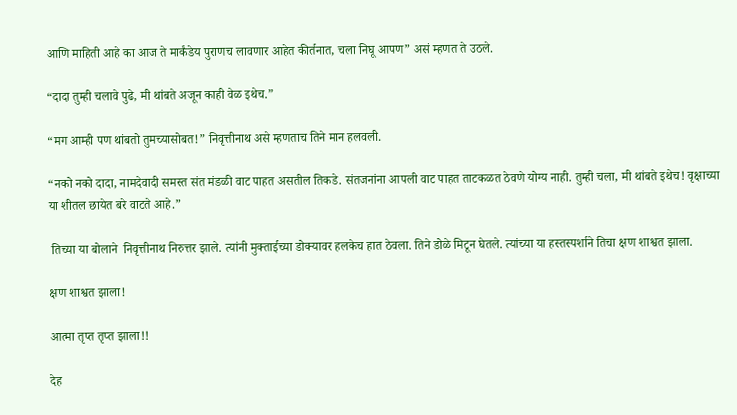आणि माहिती आहे का आज ते मार्कंडेय पुराणच लावणार आहेत कीर्तनात, चला निघू आपण” असं म्हणत ते उठले.

“दादा तुम्ही चलावे पुढे, मी थांबते अजून काही वेळ इथेच.”

“मग आम्ही पण थांबतो तुमच्यासोबत!” निवृत्तीनाथ असे म्हणताच तिने मान हलवली.

“नको नको दादा, नामदेवादी समस्त संत मंडळी वाट पाहत असतील तिकडे. संतजनांना आपली वाट पाहत ताटकळत ठेवणे योग्य नाही. तुम्ही चला, मी थांबते इथेच! वृक्षाच्या या शीतल छायेत बरे वाटते आहे.”

 तिच्या या बोलाने  निवृत्तीनाथ निरुत्तर झाले. त्यांनी मुक्ताईच्या डोक्यावर हलकेच हात ठेवला. तिने डोळे मिटून घेतले. त्यांच्या या हस्तस्पर्शाने तिचा क्षण शाश्वत झाला.

क्षण शाश्वत झाला!

आत्मा तृप्त तृप्त झाला!!

देह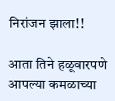निरांजन झाला!!

आता तिने हळूवारपणे आपल्या कमळाच्या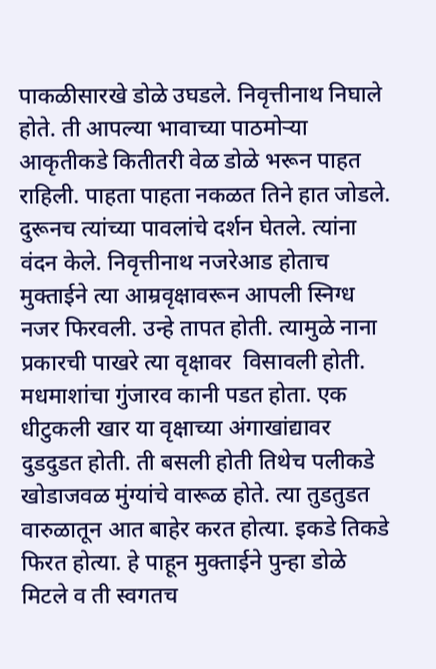पाकळीसारखे डोळे उघडले. निवृत्तीनाथ निघाले होते. ती आपल्या भावाच्या पाठमोऱ्या आकृतीकडे कितीतरी वेळ डोळे भरून पाहत राहिली. पाहता पाहता नकळत तिने हात जोडले. दुरूनच त्यांच्या पावलांचे दर्शन घेतले. त्यांना वंदन केले. निवृत्तीनाथ नजरेआड होताच मुक्ताईने त्या आम्रवृक्षावरून आपली स्निग्ध नजर फिरवली. उन्हे तापत होती. त्यामुळे नाना प्रकारची पाखरे त्या वृक्षावर  विसावली होती. मधमाशांचा गुंजारव कानी पडत होता. एक धीटुकली खार या वृक्षाच्या अंगाखांद्यावर दुडदुडत होती. ती बसली होती तिथेच पलीकडे खोडाजवळ मुंग्यांचे वारूळ होते. त्या तुडतुडत वारुळातून आत बाहेर करत होत्या. इकडे तिकडे फिरत होत्या. हे पाहून मुक्ताईने पुन्हा डोळे मिटले व ती स्वगतच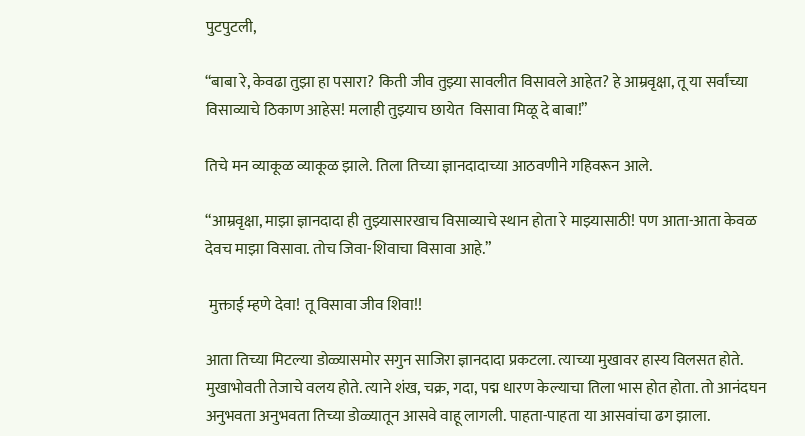पुटपुटली,

“बाबा रे, केवढा तुझा हा पसारा? किती जीव तुझ्या सावलीत विसावले आहेत? हे आम्रवृक्षा, तू या सर्वांच्या विसाव्याचे ठिकाण आहेस! मलाही तुझ्याच छायेत  विसावा मिळू दे बाबा!”

तिचे मन व्याकूळ व्याकूळ झाले. तिला तिच्या ज्ञानदादाच्या आठवणीने गहिवरून आले.

“आम्रवृक्षा, माझा ज्ञानदादा ही तुझ्यासारखाच विसाव्याचे स्थान होता रे माझ्यासाठी! पण आता-आता केवळ देवच माझा विसावा. तोच जिवा-शिवाचा विसावा आहे.”

 मुक्ताई म्हणे देवा! तू विसावा जीव शिवा!!

आता तिच्या मिटल्या डोळ्यासमोर सगुन साजिरा ज्ञानदादा प्रकटला. त्याच्या मुखावर हास्य विलसत होते. मुखाभोवती तेजाचे वलय होते. त्याने शंख, चक्र, गदा, पद्म धारण केल्याचा तिला भास होत होता. तो आनंदघन अनुभवता अनुभवता तिच्या डोळ्यातून आसवे वाहू लागली. पाहता-पाहता या आसवांचा ढग झाला.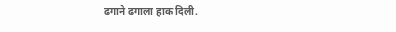ढगाने ढगाला हाक दिली.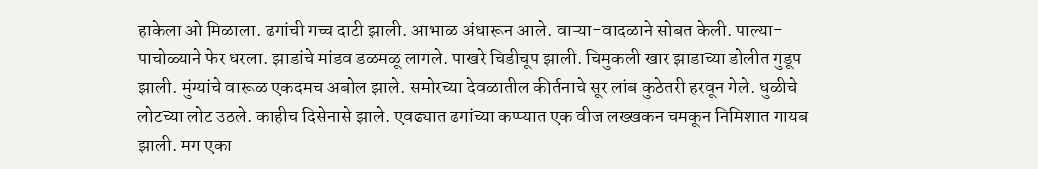हाकेला ओ मिळाला. ढगांची गच्च दाटी झाली. आभाळ अंधारून आले. वाऱ्या-वादळाने सोबत केली. पाल्या-पाचोळ्याने फेर धरला. झाडांचे मांडव डळमळू लागले. पाखरे चिडीचूप झाली. चिमुकली खार झाडाच्या डोलीत गुडूप झाली. मुंग्यांचे वारूळ एकदमच अबोल झाले. समोरच्या देवळातील कीर्तनाचे सूर लांब कुठेतरी हरवून गेले. धुळीचे लोटच्या लोट उठले. काहीच दिसेनासे झाले. एवढ्यात ढगांच्या कप्प्यात एक वीज लख्खकन चमकून निमिशात गायब झाली. मग एका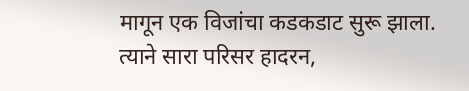मागून एक विजांचा कडकडाट सुरू झाला. त्याने सारा परिसर हादरन,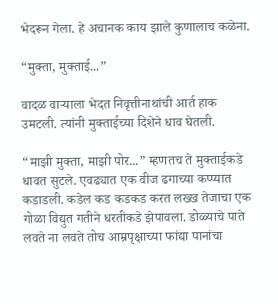भेदरून गेला. हे अचानक काय झाले कुणालाच कळेना.

“मुक्ता, मुक्ताई...”

वादळ वाऱ्याला भेदत निवृत्तीनाथांची आर्त हाक उमटली. त्यांनी मुक्ताईच्या दिशेने धाव घेतली.

“माझी मुक्ता, माझी पोर...” म्हणतच ते मुक्ताईकडे धावत सुटले. एवढ्यात एक वीज ढगाच्या कप्प्यात कडाडली. कडेल कड कडकड करत लख्ख तेजाचा एक गोळा विद्युत गतीने धरतीकडे झेपावला. डोळ्याचे पाते लवते ना लवते तोच आम्रपृक्षाच्या फांद्या पानांचा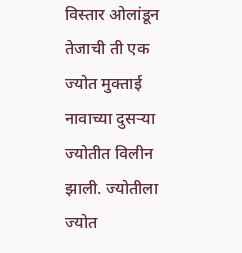विस्तार ओलांडून तेजाची ती एक ज्योत मुक्ताई नावाच्या दुसऱ्या ज्योतीत विलीन झाली. ज्योतीला ज्योत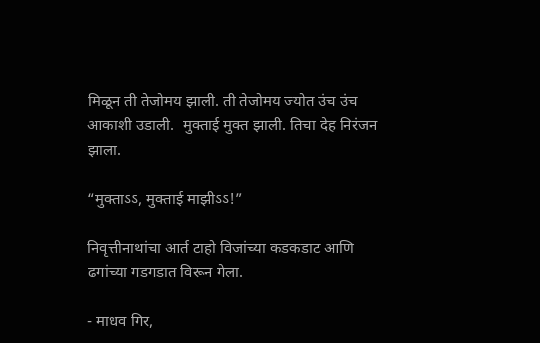मिळून ती तेजोमय झाली. ती तेजोमय ज्योत उंच उंच आकाशी उडाली.  मुक्ताई मुक्त झाली. तिचा देह निरंजन झाला.

“मुक्ताऽऽ, मुक्ताई माझीऽऽ!”

निवृत्तीनाथांचा आर्त टाहो विजांच्या कडकडाट आणि ढगांच्या गडगडात विरून गेला.

- माधव गिर,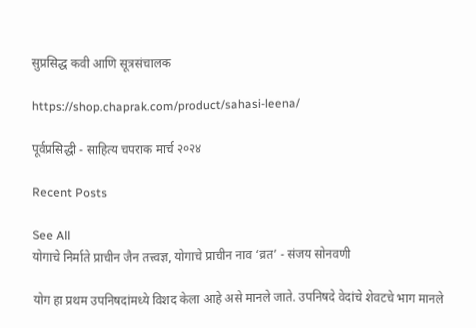सुप्रसिद्ध कवी आणि सूत्रसंचालक

https://shop.chaprak.com/product/sahasi-leena/

पूर्वप्रसिद्धी - साहित्य चपराक मार्च २०२४

Recent Posts

See All
योगाचे निर्माते प्राचीन जैन तत्त्वज्ञ, योगाचे प्राचीन नाव ‘व्रत’ - संजय सोनवणी

योग हा प्रथम उपनिषदांमध्ये विशद केला आहे असे मानले जाते. उपनिषदे वेदांचे शेवटचे भाग मानले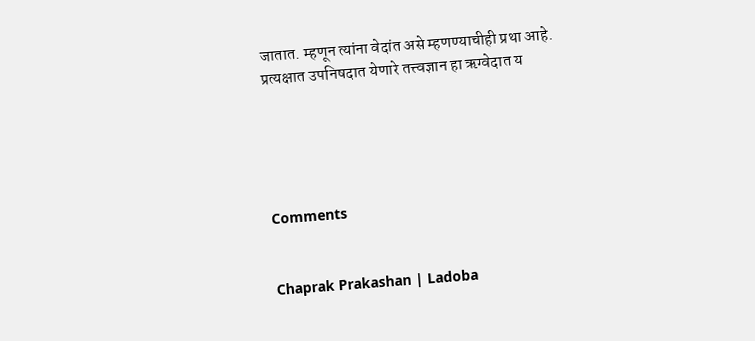जातात. म्हणून त्यांना वेदांत असे म्हणण्याचीही प्रथा आहे. प्रत्यक्षात उपनिषदात येणारे तत्त्वज्ञान हा ऋग्वेदात य





Comments


Chaprak Prakashan | Ladoba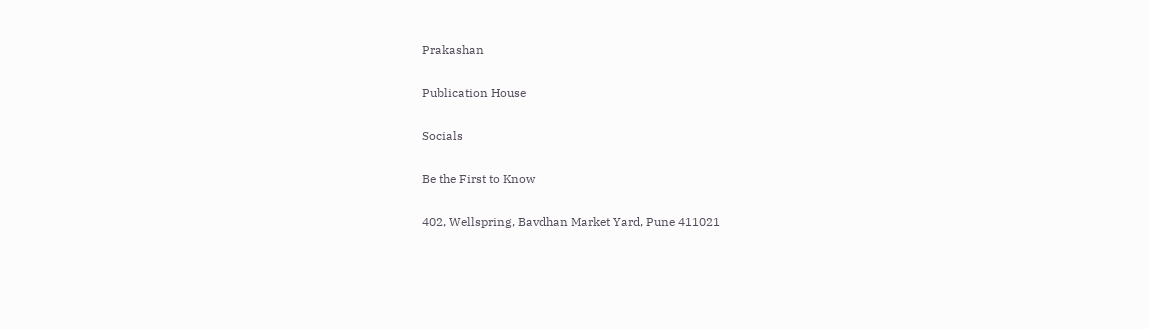Prakashan

Publication House

Socials

Be the First to Know

402, Wellspring, Bavdhan Market Yard, Pune 411021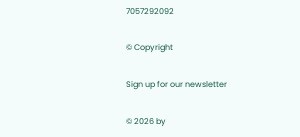7057292092

© Copyright

Sign up for our newsletter

© 2026 by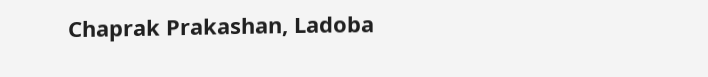Chaprak Prakashan, Ladoba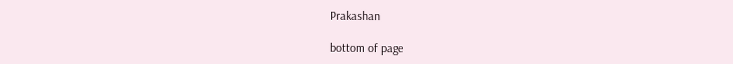Prakashan

bottom of page